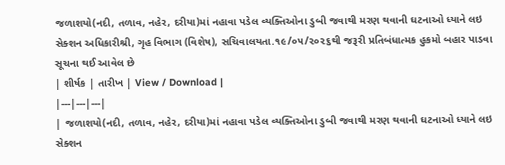જળાશયો(નદી, તળાવ, નહેર, દરીયા)માં નહાવા પડેલ વ્યક્તિઓના ડુબી જવાથી મરણ થવાની ઘટનાઓ ધ્યાને લઇ સેક્શન અધિકારીશ્રી, ગૃહ વિભાગ (વિશેષ), સચિવાલયતા.૧૯/૦૫/૨૦૨૬થી જરૂરી પ્રતિબંધાત્મક હુકમો બહાર પાડવા સૂચના થઈ આવેલ છે
| શીર્ષક | તારીખ | View / Download |
|---|---|---|
| જળાશયો(નદી, તળાવ, નહેર, દરીયા)માં નહાવા પડેલ વ્યક્તિઓના ડુબી જવાથી મરણ થવાની ઘટનાઓ ધ્યાને લઇ સેક્શન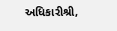અધિકારીશ્રી,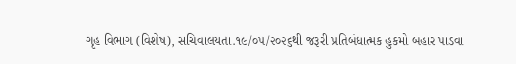ગૃહ વિભાગ (વિશેષ), સચિવાલયતા.૧૯/૦૫/૨૦૨૬થી જરૂરી પ્રતિબંધાત્મક હુકમો બહાર પાડવા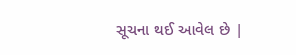સૂચના થઈ આવેલ છે |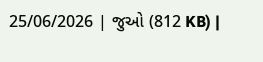25/06/2026 | જુઓ (812 KB) |